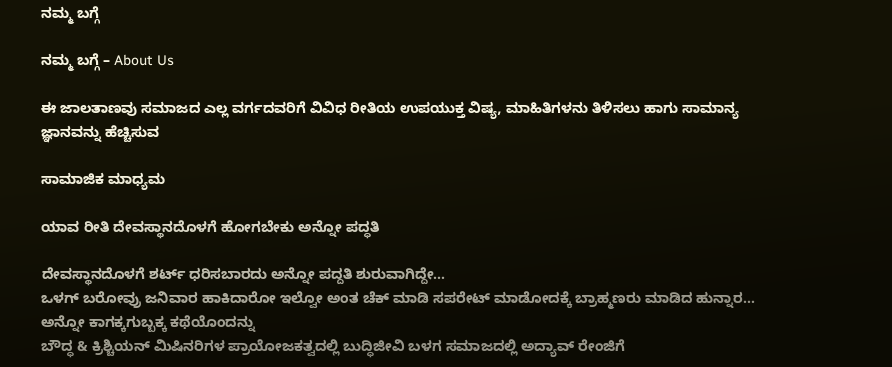ನಮ್ಮ ಬಗ್ಗೆ

ನಮ್ಮ ಬಗ್ಗೆ – About Us

ಈ ಜಾಲತಾಣವು ಸಮಾಜದ ಎಲ್ಲ ವರ್ಗದವರಿಗೆ ವಿವಿಧ ರೀತಿಯ ಉಪಯುಕ್ತ ವಿಷ್ಯ, ಮಾಹಿತಿಗಳನು ತಿಳಿಸಲು ಹಾಗು ಸಾಮಾನ್ಯ ಜ್ಞಾನವನ್ನು ಹೆಚ್ಚಿಸುವ

ಸಾಮಾಜಿಕ ಮಾಧ್ಯಮ

ಯಾವ ರೀತಿ ದೇವಸ್ಥಾನದೊಳಗೆ ಹೋಗಬೇಕು ಅನ್ನೋ ಪದ್ಧತಿ

ದೇವಸ್ಥಾನದೊಳಗೆ ಶರ್ಟ್ ಧರಿಸಬಾರದು ಅನ್ನೋ ಪದ್ದತಿ ಶುರುವಾಗಿದ್ದೇ…
ಒಳಗ್ ಬರೋವ್ರು ಜನಿವಾರ ಹಾಕಿದಾರೋ ಇಲ್ವೋ ಅಂತ ಚೆಕ್ ಮಾಡಿ ಸಪರೇಟ್ ಮಾಡೋದಕ್ಕೆ ಬ್ರಾಹ್ಮಣರು ಮಾಡಿದ ಹುನ್ನಾರ…
ಅನ್ನೋ ಕಾಗಕ್ಕಗುಬ್ಬಕ್ಕ ಕಥೆಯೊಂದನ್ನು
ಬೌದ್ಧ & ಕ್ರಿಶ್ಚಿಯನ್ ಮಿಷಿನರಿಗಳ ಪ್ರಾಯೋಜಕತ್ವದಲ್ಲಿ ಬುದ್ಧಿಜೀವಿ ಬಳಗ ಸಮಾಜದಲ್ಲಿ ಅದ್ಯಾವ್ ರೇಂಜಿಗೆ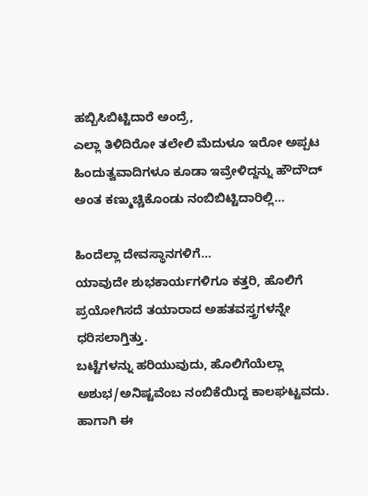ಹಬ್ಬಿಸಿಬಿಟ್ಟಿದಾರೆ ಅಂದ್ರೆ,
ಎಲ್ಲಾ ತಿಳಿದಿರೋ ತಲೇಲಿ ಮೆದುಳೂ ಇರೋ ಅಪ್ಪಟ ಹಿಂದುತ್ವವಾದಿಗಳೂ ಕೂಡಾ ಇವ್ರೇಳಿದ್ದನ್ನು ಹೌದೌದ್ ಅಂತ ಕಣ್ಮುಚ್ಚಿಕೊಂಡು ನಂಬಿಬಿಟ್ಟಿದಾರಿಲ್ಲಿ…

ಹಿಂದೆಲ್ಲಾ ದೇವಸ್ಥಾನಗಳಿಗೆ…
ಯಾವುದೇ ಶುಭಕಾರ್ಯಗಳಿಗೂ ಕತ್ತರಿ, ಹೊಲಿಗೆ ಪ್ರಯೋಗಿಸದೆ ತಯಾರಾದ ಅಹತವಸ್ತ್ರಗಳನ್ನೇ ಧರಿಸಲಾಗ್ತಿತ್ತು.
ಬಟ್ಟೆಗಳನ್ನು ಹರಿಯುವುದು, ಹೊಲಿಗೆಯೆಲ್ಲಾ ಅಶುಭ/ಅನಿಷ್ಟವೆಂಬ ನಂಬಿಕೆಯಿದ್ದ ಕಾಲಘಟ್ಟವದು.
ಹಾಗಾಗಿ ಈ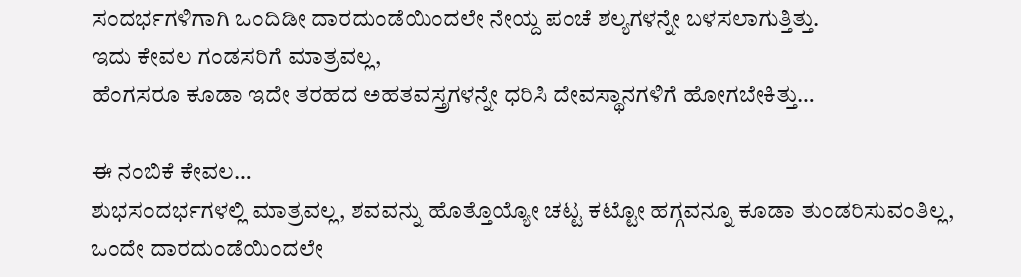ಸಂದರ್ಭಗಳಿಗಾಗಿ ಒಂದಿಡೀ ದಾರದುಂಡೆಯಿಂದಲೇ ನೇಯ್ದ ಪಂಚೆ ಶಲ್ಯಗಳನ್ನೇ ಬಳಸಲಾಗುತ್ತಿತ್ತು.
ಇದು ಕೇವಲ ಗಂಡಸರಿಗೆ ಮಾತ್ರವಲ್ಲ,
ಹೆಂಗಸರೂ ಕೂಡಾ ಇದೇ ತರಹದ ಅಹತವಸ್ತ್ರಗಳನ್ನೇ ಧರಿಸಿ ದೇವಸ್ಥಾನಗಳಿಗೆ ಹೋಗಬೇಕಿತ್ತು…

ಈ ನಂಬಿಕೆ ಕೇವಲ…
ಶುಭಸಂದರ್ಭಗಳಲ್ಲಿ ಮಾತ್ರವಲ್ಲ, ಶವವನ್ನು ಹೊತ್ತೊಯ್ಯೋ ಚಟ್ಟ ಕಟ್ಟೋ ಹಗ್ಗವನ್ನೂ ಕೂಡಾ ತುಂಡರಿಸುವಂತಿಲ್ಲ, ಒಂದೇ ದಾರದುಂಡೆಯಿಂದಲೇ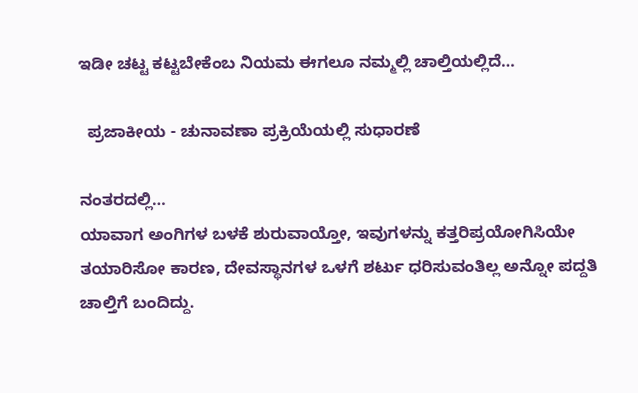ಇಡೀ ಚಟ್ಟ ಕಟ್ಟಬೇಕೆಂಬ ನಿಯಮ ಈಗಲೂ ನಮ್ಮಲ್ಲಿ ಚಾಲ್ತಿಯಲ್ಲಿದೆ…

  ಪ್ರಜಾಕೀಯ - ಚುನಾವಣಾ ಪ್ರಕ್ರಿಯೆಯಲ್ಲಿ ಸುಧಾರಣೆ

ನಂತರದಲ್ಲಿ…
ಯಾವಾಗ ಅಂಗಿಗಳ ಬಳಕೆ ಶುರುವಾಯ್ತೋ, ಇವುಗಳನ್ನು ಕತ್ತರಿಪ್ರಯೋಗಿಸಿಯೇ ತಯಾರಿಸೋ ಕಾರಣ, ದೇವಸ್ಥಾನಗಳ ಒಳಗೆ ಶರ್ಟು ಧರಿಸುವಂತಿಲ್ಲ ಅನ್ನೋ ಪದ್ದತಿ ಚಾಲ್ತಿಗೆ ಬಂದಿದ್ದು.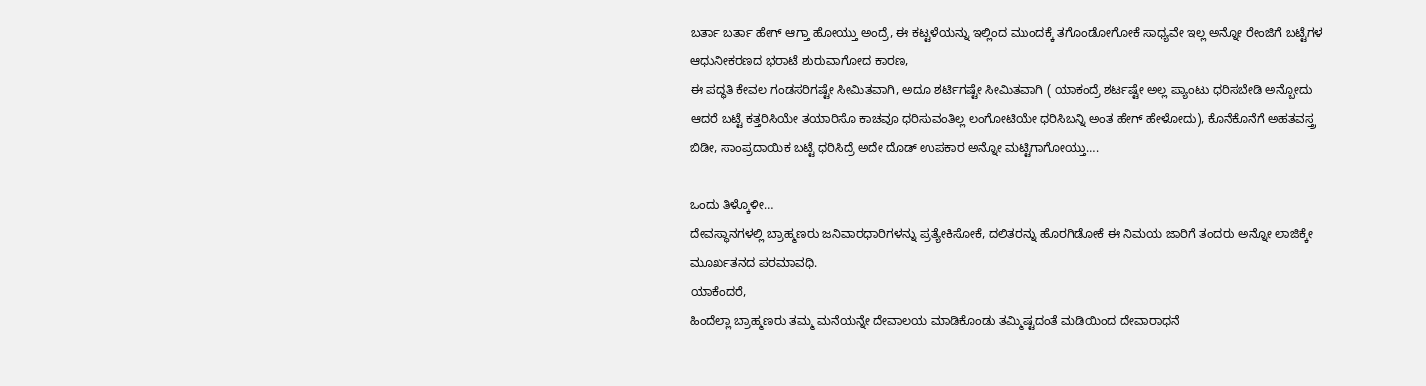ಬರ್ತಾ ಬರ್ತಾ ಹೇಗ್ ಆಗ್ತಾ ಹೋಯ್ತು ಅಂದ್ರೆ, ಈ ಕಟ್ಟಳೆಯನ್ನು ಇಲ್ಲಿಂದ ಮುಂದಕ್ಕೆ ತಗೊಂಡೋಗೋಕೆ ಸಾಧ್ಯವೇ ಇಲ್ಲ ಅನ್ನೋ ರೇಂಜಿಗೆ ಬಟ್ಟೆಗಳ ಆಧುನೀಕರಣದ ಭರಾಟೆ ಶುರುವಾಗೋದ ಕಾರಣ,
ಈ ಪದ್ಧತಿ ಕೇವಲ ಗಂಡಸರಿಗಷ್ಟೇ ಸೀಮಿತವಾಗಿ, ಅದೂ ಶರ್ಟಿಗಷ್ಟೇ ಸೀಮಿತವಾಗಿ ( ಯಾಕಂದ್ರೆ ಶರ್ಟಷ್ಟೇ ಅಲ್ಲ ಪ್ಯಾಂಟು ಧರಿಸಬೇಡಿ ಅನ್ಬೋದು ಆದರೆ ಬಟ್ಟೆ ಕತ್ತರಿಸಿಯೇ ತಯಾರಿಸೊ ಕಾಚವೂ ಧರಿಸುವಂತಿಲ್ಲ ಲಂಗೋಟಿಯೇ ಧರಿಸಿಬನ್ನಿ ಅಂತ ಹೇಗ್ ಹೇಳೋದು), ಕೊನೆಕೊನೆಗೆ ಅಹತವಸ್ತ್ರ ಬಿಡೀ, ಸಾಂಪ್ರದಾಯಿಕ ಬಟ್ಟೆ ಧರಿಸಿದ್ರೆ ಅದೇ ದೊಡ್ ಉಪಕಾರ ಅನ್ನೋ ಮಟ್ಟಿಗಾಗೋಯ್ತು….

ಒಂದು ತಿಳ್ಕೊಳೀ…
ದೇವಸ್ಥಾನಗಳಲ್ಲಿ ಬ್ರಾಹ್ಮಣರು ಜನಿವಾರಧಾರಿಗಳನ್ನು ಪ್ರತ್ಯೇಕಿಸೋಕೆ, ದಲಿತರನ್ನು ಹೊರಗಿಡೋಕೆ ಈ ನಿಮಯ ಜಾರಿಗೆ ತಂದರು ಅನ್ನೋ ಲಾಜಿಕ್ಕೇ ಮೂರ್ಖತನದ ಪರಮಾವಧಿ.
ಯಾಕೆಂದರೆ,
ಹಿಂದೆಲ್ಲಾ ಬ್ರಾಹ್ಮಣರು ತಮ್ಮ ಮನೆಯನ್ನೇ ದೇವಾಲಯ ಮಾಡಿಕೊಂಡು ತಮ್ಮಿಷ್ಟದಂತೆ ಮಡಿಯಿಂದ ದೇವಾರಾಧನೆ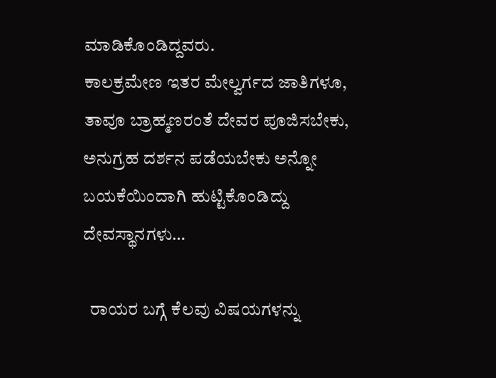ಮಾಡಿಕೊಂಡಿದ್ದವರು.
ಕಾಲಕ್ರಮೇಣ ಇತರ ಮೇಲ್ವರ್ಗದ ಜಾತಿಗಳೂ, ತಾವೂ ಬ್ರಾಹ್ಮಣರಂತೆ ದೇವರ ಪೂಜಿಸಬೇಕು, ಅನುಗ್ರಹ ದರ್ಶನ ಪಡೆಯಬೇಕು ಅನ್ನೋ ಬಯಕೆಯಿಂದಾಗಿ ಹುಟ್ಟಿಕೊಂಡಿದ್ದು ದೇವಸ್ಥಾನಗಳು…

  ರಾಯರ ಬಗ್ಗೆ ಕೆಲವು ವಿಷಯಗಳನ್ನು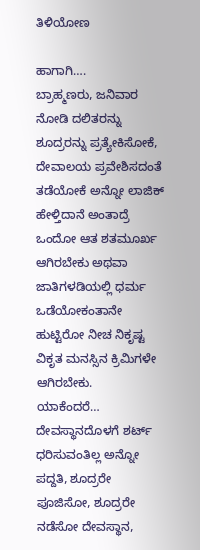ತಿಳಿಯೋಣ

ಹಾಗಾಗಿ….
ಬ್ರಾಹ್ಮಣರು, ಜನಿವಾರ ನೋಡಿ ದಲಿತರನ್ನು ಶೂದ್ರರನ್ನು ಪ್ರತ್ಯೇಕಿಸೋಕೆ, ದೇವಾಲಯ ಪ್ರವೇಶಿಸದಂತೆ ತಡೆಯೋಕೆ ಅನ್ನೋ ಲಾಜಿಕ್ ಹೇಳ್ತಿದಾನೆ ಅಂತಾದ್ರೆ ಒಂದೋ ಆತ ಶತಮೂರ್ಖ ಆಗಿರಬೇಕು ಅಥವಾ ಜಾತಿಗಳಡಿಯಲ್ಲಿ ಧರ್ಮ ಒಡೆಯೋಕಂತಾನೇ ಹುಟ್ಟಿರೋ ನೀಚ ನಿಕೃಷ್ಟ ವಿಕೃತ ಮನಸ್ಸಿನ ಕ್ರಿಮಿಗಳೇ ಆಗಿರಬೇಕು.
ಯಾಕೆಂದರೆ…
ದೇವಸ್ಥಾನದೊಳಗೆ ಶರ್ಟ್ ಧರಿಸುವಂತಿಲ್ಲ ಅನ್ನೋ ಪದ್ದತಿ, ಶೂದ್ರರೇ ಪೂಜಿಸೋ, ಶೂದ್ರರೇ ನಡೆಸೋ ದೇವಸ್ಥಾನ,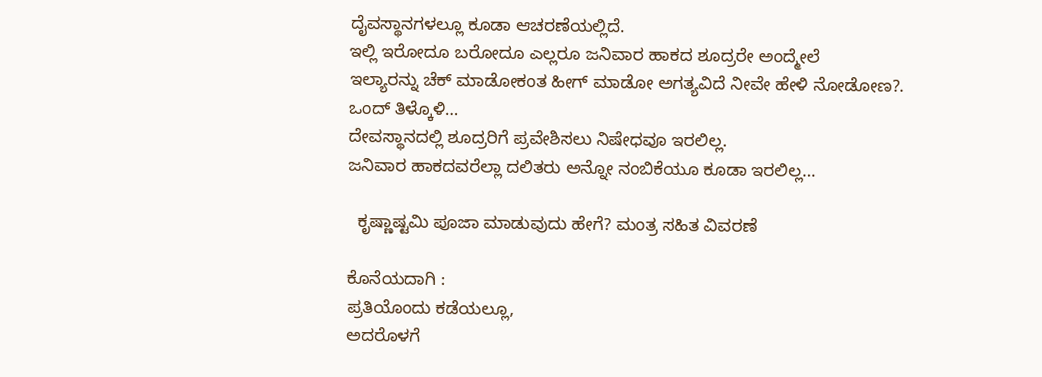ದೈವಸ್ಥಾನಗಳಲ್ಲೂ ಕೂಡಾ ಆಚರಣೆಯಲ್ಲಿದೆ.
ಇಲ್ಲಿ ಇರೋದೂ ಬರೋದೂ ಎಲ್ಲರೂ ಜನಿವಾರ ಹಾಕದ ಶೂದ್ರರೇ ಅಂದ್ಮೇಲೆ
ಇಲ್ಯಾರನ್ನು ಚೆಕ್ ಮಾಡೋಕಂತ ಹೀಗ್ ಮಾಡೋ ಅಗತ್ಯವಿದೆ ನೀವೇ ಹೇಳಿ ನೋಡೋಣ?.
ಒಂದ್ ತಿಳ್ಕೊಳಿ…
ದೇವಸ್ಥಾನದಲ್ಲಿ ಶೂದ್ರರಿಗೆ ಪ್ರವೇಶಿಸಲು ನಿಷೇಧವೂ ಇರಲಿಲ್ಲ.
ಜನಿವಾರ ಹಾಕದವರೆಲ್ಲಾ ದಲಿತರು ಅನ್ನೋ ನಂಬಿಕೆಯೂ ಕೂಡಾ ಇರಲಿಲ್ಲ…

  ಕೃಷ್ಣಾಷ್ಟಮಿ ಪೂಜಾ ಮಾಡುವುದು ಹೇಗೆ? ಮಂತ್ರ ಸಹಿತ ವಿವರಣೆ

ಕೊನೆಯದಾಗಿ‌ :
ಪ್ರತಿಯೊಂದು ಕಡೆಯಲ್ಲೂ,
ಅದರೊಳಗೆ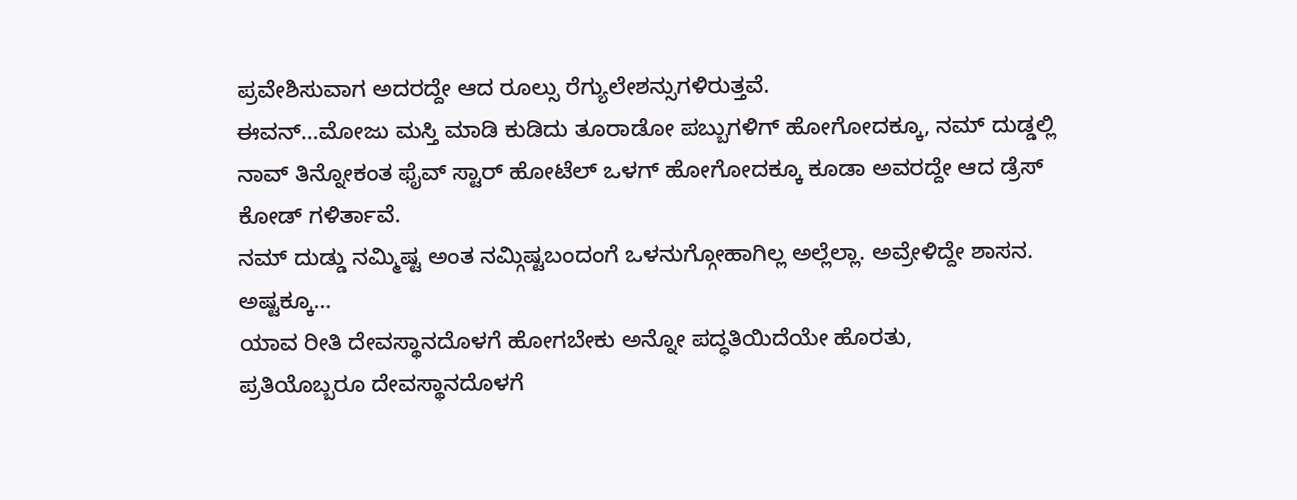ಪ್ರವೇಶಿಸುವಾಗ ಅದರದ್ದೇ ಆದ ರೂಲ್ಸು ರೆಗ್ಯುಲೇಶನ್ಸುಗಳಿರುತ್ತವೆ.
ಈವನ್…ಮೋಜು ಮಸ್ತಿ ಮಾಡಿ ಕುಡಿದು ತೂರಾಡೋ ಪಬ್ಬುಗಳಿಗ್ ಹೋಗೋದಕ್ಕೂ, ನಮ್ ದುಡ್ಡಲ್ಲಿ ನಾವ್ ತಿನ್ನೋಕಂತ ಫೈವ್ ಸ್ಟಾರ್ ಹೋಟೆಲ್ ಒಳಗ್ ಹೋಗೋದಕ್ಕೂ ಕೂಡಾ ಅವರದ್ದೇ ಆದ ಡ್ರೆಸ್ ಕೋಡ್ ಗಳಿರ್ತಾವೆ.
ನಮ್ ದುಡ್ಡು ನಮ್ಮಿಷ್ಟ ಅಂತ ನಮ್ಗಿಷ್ಟಬಂದಂಗೆ ಒಳನುಗ್ಗೋಹಾಗಿಲ್ಲ ಅಲ್ಲೆಲ್ಲಾ. ಅವ್ರೇಳಿದ್ದೇ ಶಾಸನ.
ಅಷ್ಟಕ್ಕೂ…
ಯಾವ ರೀತಿ ದೇವಸ್ಥಾನದೊಳಗೆ ಹೋಗಬೇಕು ಅನ್ನೋ ಪದ್ಧತಿಯಿದೆಯೇ ಹೊರತು,
ಪ್ರತಿಯೊಬ್ಬರೂ ದೇವಸ್ಥಾನದೊಳಗೆ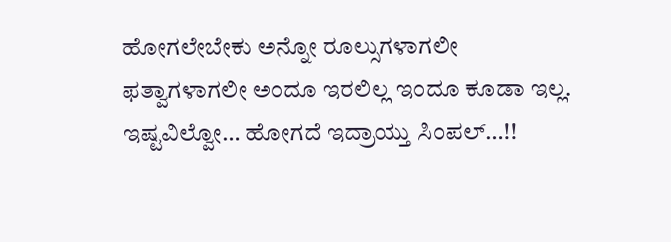ಹೋಗಲೇಬೇಕು ಅನ್ನೋ ರೂಲ್ಸುಗಳಾಗಲೀ ಫತ್ವಾಗಳಾಗಲೀ ಅಂದೂ ಇರಲಿಲ್ಲ ಇಂದೂ ಕೂಡಾ ಇಲ್ಲ.
ಇಷ್ಟವಿಲ್ವೋ… ಹೋಗದೆ ಇದ್ರಾಯ್ತು ಸಿಂಪಲ್…!!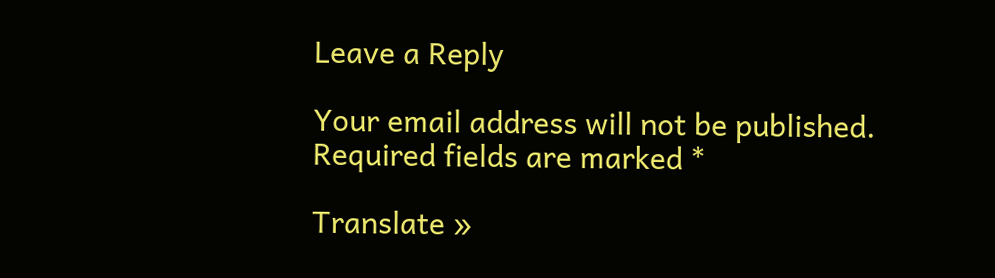Leave a Reply

Your email address will not be published. Required fields are marked *

Translate »